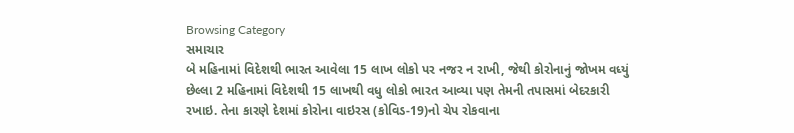Browsing Category
સમાચાર
બે મહિનામાં વિદેશથી ભારત આવેલા 15 લાખ લોકો પર નજર ન રાખી, જેથી કોરોનાનું જોખમ વધ્યું
છેલ્લા 2 મહિનામાં વિદેશથી 15 લાખથી વધુ લોકો ભારત આવ્યા પણ તેમની તપાસમાં બેદરકારી રખાઇ. તેના કારણે દેશમાં કોરોના વાઇરસ (કોવિડ-19)નો ચેપ રોકવાના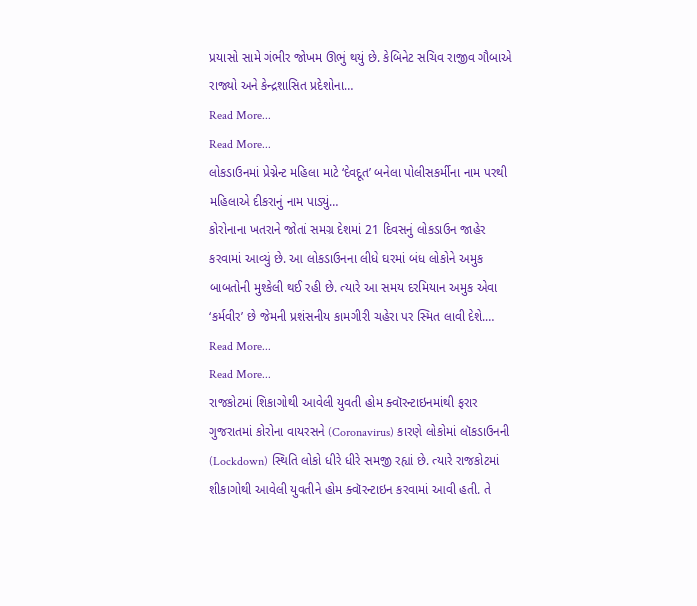પ્રયાસો સામે ગંભીર જોખમ ઊભું થયું છે. કેબિનેટ સચિવ રાજીવ ગૌબાએ રાજ્યો અને કેન્દ્રશાસિત પ્રદેશોના…
Read More...
Read More...
લોકડાઉનમાં પ્રેગ્નેન્ટ મહિલા માટે ‘દેવદૂત’ બનેલા પોલીસકર્મીના નામ પરથી મહિલાએ દીકરાનું નામ પાડ્યું…
કોરોનાના ખતરાને જોતાં સમગ્ર દેશમાં 21 દિવસનું લોકડાઉન જાહેર કરવામાં આવ્યું છે. આ લોકડાઉનના લીધે ઘરમાં બંધ લોકોને અમુક બાબતોની મુશ્કેલી થઈ રહી છે. ત્યારે આ સમય દરમિયાન અમુક એવા ‘કર્મવીર’ છે જેમની પ્રશંસનીય કામગીરી ચહેરા પર સ્મિત લાવી દેશે.…
Read More...
Read More...
રાજકોટમાં શિકાગોથી આવેલી યુવતી હોમ ક્વૉરન્ટાઇનમાંથી ફરાર
ગુજરાતમાં કોરોના વાયરસને (Coronavirus) કારણે લોકોમાં લૉકડાઉનની (Lockdown) સ્થિતિ લોકો ધીરે ધીરે સમજી રહ્યાં છે. ત્યારે રાજકોટમાં શીકાગોથી આવેલી યુવતીને હોમ ક્વૉરન્ટાઇન કરવામાં આવી હતી. તે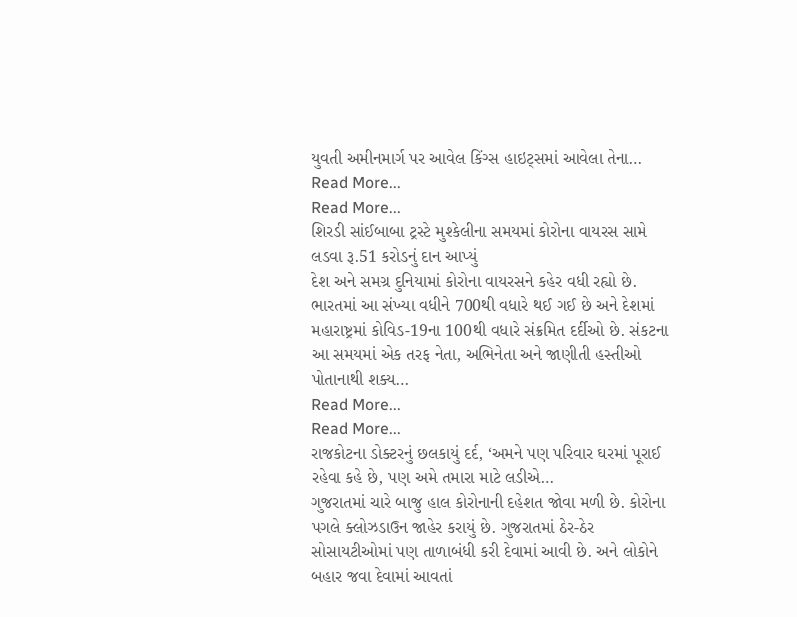યુવતી અમીનમાર્ગ પર આવેલ કિંગ્સ હાઇટ્સમાં આવેલા તેના…
Read More...
Read More...
શિરડી સાંઈબાબા ટ્રસ્ટે મુશ્કેલીના સમયમાં કોરોના વાયરસ સામે લડવા રૂ.51 કરોડનું દાન આપ્યું
દેશ અને સમગ્ર દુનિયામાં કોરોના વાયરસને કહેર વધી રહ્યો છે. ભારતમાં આ સંખ્યા વધીને 700થી વધારે થઈ ગઈ છે અને દેશમાં મહારાષ્ટ્રમાં કોવિડ-19ના 100થી વધારે સંક્રમિત દર્દીઓ છે. સંકટના આ સમયમાં એક તરફ નેતા, અભિનેતા અને જાણીતી હસ્તીઓ પોતાનાથી શક્ય…
Read More...
Read More...
રાજકોટના ડોક્ટરનું છલકાયું દર્દ, ‘અમને પણ પરિવાર ઘરમાં પૂરાઈ રહેવા કહે છે, પણ અમે તમારા માટે લડીએ…
ગુજરાતમાં ચારે બાજુ હાલ કોરોનાની દહેશત જોવા મળી છે. કોરોના પગલે ક્લોઝડાઉન જાહેર કરાયું છે. ગુજરાતમાં ઠેર-ઠેર સોસાયટીઓમાં પણ તાળાબંધી કરી દેવામાં આવી છે. અને લોકોને બહાર જવા દેવામાં આવતાં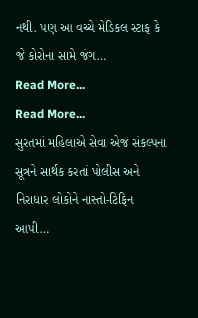નથી. પણ આ વચ્ચે મેડિકલ સ્ટાફ કે જે કોરોના સામે જંગ…
Read More...
Read More...
સુરતમાં મહિલાએ સેવા એજ સંકલ્પના સૂત્રને સાર્થક કરતાં પોલીસ અને નિરાધાર લોકોને નાસ્તો-ટિફિન આપી…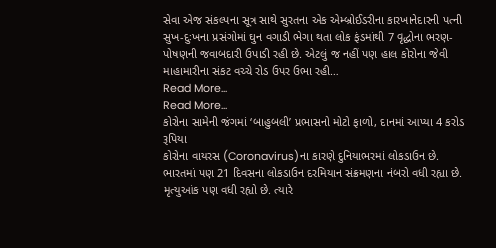સેવા એજ સંકલ્પના સૂત્ર સાથે સુરતના એક એમ્બ્રોઈડરીના કારખાનેદારની પત્ની સુખ-દુઃખના પ્રસંગોમાં ઘુન વગાડી ભેગા થતા લોક ફંડમાંથી 7 વૃદ્ધોના ભરણ-પોષણની જવાબદારી ઉપાડી રહી છે. એટલું જ નહીં પણ હાલ કોરોના જેવી માહામારીના સંકટ વચ્ચે રોડ ઉપર ઉભા રહી…
Read More...
Read More...
કોરોના સામેની જંગમાં ‘બાહુબલી’ પ્રભાસનો મોટો ફાળો, દાનમાં આપ્યા 4 કરોડ રૂપિયા
કોરોના વાયરસ (Coronavirus)ના કારણે દુનિયાભરમાં લોકડાઉન છે. ભારતમાં પણ 21 દિવસના લોકડાઉન દરમિયાન સંક્રમણના નંબરો વધી રહ્યા છે. મૃત્યુઆંક પણ વધી રહ્યો છે. ત્યારે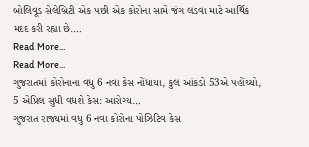બોલિવૂડ સેલેબ્રિટી એક પછી એક કોરોના સામે જંગ લડવા માટે આર્થિક મદદ કરી રહ્યા છે.…
Read More...
Read More...
ગુજરાતમાં કોરોનાના વધુ 6 નવા કેસ નોંધાયા, કુલ આંકડો 53એ પહોંચ્યો, 5 એપ્રિલ સુધી વધશે કેસ: આરોગ્ય…
ગુજરાત રાજ્યમાં વધુ 6 નવા કોરોના પોઝિટિવ કેસ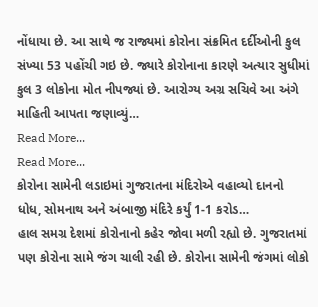નોંધાયા છે. આ સાથે જ રાજ્યમાં કોરોના સંક્રમિત દર્દીઓની કુલ સંખ્યા 53 પહોંચી ગઇ છે. જ્યારે કોરોનાના કારણે અત્યાર સુધીમાં કુલ 3 લોકોના મોત નીપજ્યાં છે. આરોગ્ય અગ્ર સચિવે આ અંગે માહિતી આપતા જણાવ્યું…
Read More...
Read More...
કોરોના સામેની લડાઇમાં ગુજરાતના મંદિરોએ વહાવ્યો દાનનો ધોધ, સોમનાથ અને અંબાજી મંદિરે કર્યું 1-1 કરોડ…
હાલ સમગ્ર દેશમાં કોરોનાનો કહેર જોવા મળી રહ્યો છે. ગુજરાતમાં પણ કોરોના સામે જંગ ચાલી રહી છે. કોરોના સામેની જંગમાં લોકો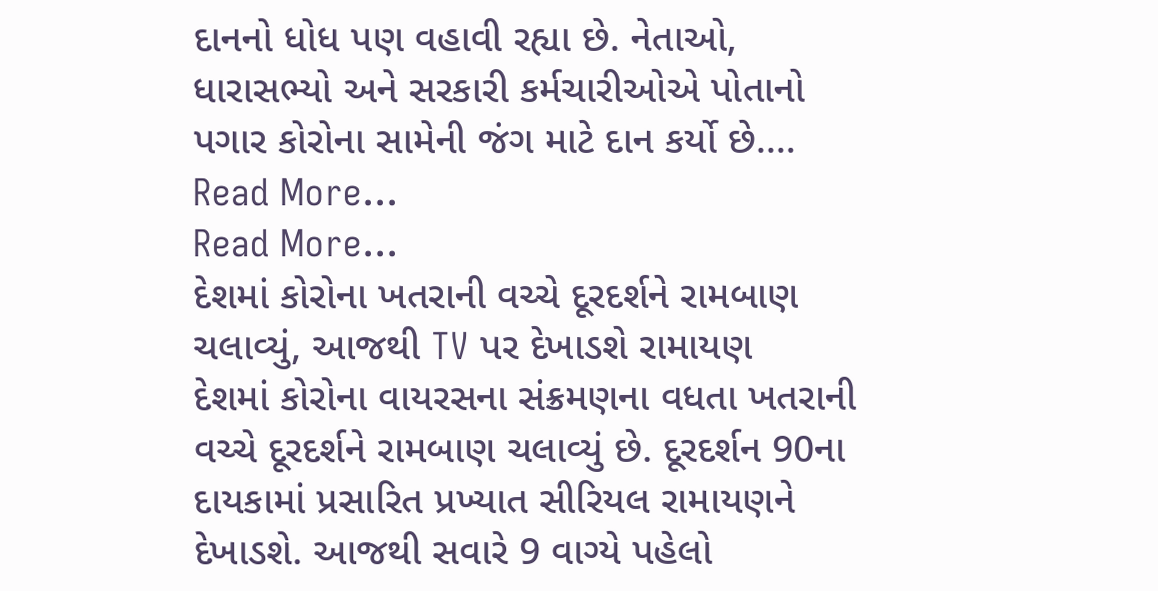દાનનો ધોધ પણ વહાવી રહ્યા છે. નેતાઓ, ધારાસભ્યો અને સરકારી કર્મચારીઓએ પોતાનો પગાર કોરોના સામેની જંગ માટે દાન કર્યો છે.…
Read More...
Read More...
દેશમાં કોરોના ખતરાની વચ્ચે દૂરદર્શને રામબાણ ચલાવ્યું, આજથી TV પર દેખાડશે રામાયણ
દેશમાં કોરોના વાયરસના સંક્રમણના વધતા ખતરાની વચ્ચે દૂરદર્શને રામબાણ ચલાવ્યું છે. દૂરદર્શન 90ના દાયકામાં પ્રસારિત પ્રખ્યાત સીરિયલ રામાયણને દેખાડશે. આજથી સવારે 9 વાગ્યે પહેલો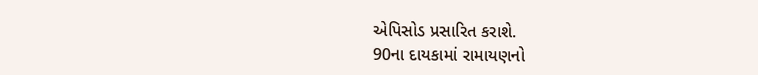એપિસોડ પ્રસારિત કરાશે.
90ના દાયકામાં રામાયણનો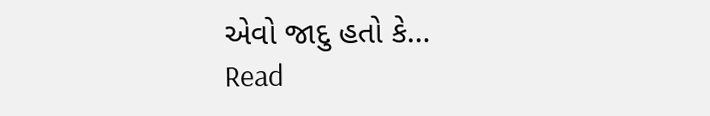એવો જાદુ હતો કે…
Read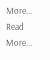More...
Read More...